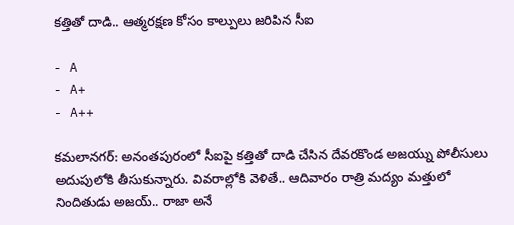కత్తితో దాడి.. ఆత్మరక్షణ కోసం కాల్పులు జరిపిన సీఐ

- A
- A+
- A++

కమలానగర్: అనంతపురంలో సీఐపై కత్తితో దాడి చేసిన దేవరకొండ అజయ్ను పోలీసులు అదుపులోకి తీసుకున్నారు. వివరాల్లోకి వెళితే.. ఆదివారం రాత్రి మద్యం మత్తులో నిందితుడు అజయ్.. రాజా అనే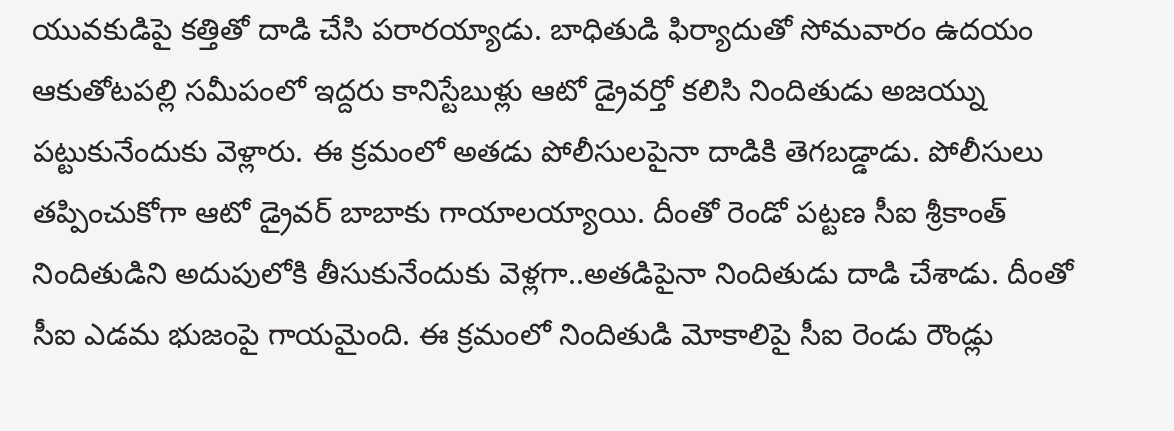యువకుడిపై కత్తితో దాడి చేసి పరారయ్యాడు. బాధితుడి ఫిర్యాదుతో సోమవారం ఉదయం ఆకుతోటపల్లి సమీపంలో ఇద్దరు కానిస్టేబుళ్లు ఆటో డ్రైవర్తో కలిసి నిందితుడు అజయ్ను పట్టుకునేందుకు వెళ్లారు. ఈ క్రమంలో అతడు పోలీసులపైనా దాడికి తెగబడ్డాడు. పోలీసులు తప్పించుకోగా ఆటో డ్రైవర్ బాబాకు గాయాలయ్యాయి. దీంతో రెండో పట్టణ సీఐ శ్రీకాంత్ నిందితుడిని అదుపులోకి తీసుకునేందుకు వెళ్లగా..అతడిపైనా నిందితుడు దాడి చేశాడు. దీంతో సీఐ ఎడమ భుజంపై గాయమైంది. ఈ క్రమంలో నిందితుడి మోకాలిపై సీఐ రెండు రౌండ్లు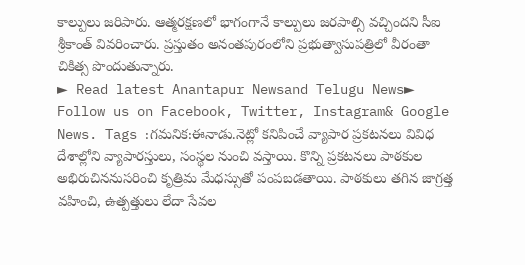కాల్పులు జరిపారు. ఆత్మరక్షణలో భాగంగానే కాల్పులు జరపాల్సి వచ్చిందని సీఐ శ్రీకాంత్ వివరించారు. ప్రస్తుతం అనంతపురంలోని ప్రభుత్వాసుపత్రిలో వీరంతా చికిత్స పొందుతున్నారు.
► Read latest Anantapur Newsand Telugu News► Follow us on Facebook, Twitter, Instagram& Google News. Tags :గమనిక:ఈనాడు.నెట్లో కనిపించే వ్యాపార ప్రకటనలు వివిధ దేశాల్లోని వ్యాపారస్తులు, సంస్థల నుంచి వస్తాయి. కొన్ని ప్రకటనలు పాఠకుల అభిరుచిననుసరించి కృత్రిమ మేధస్సుతో పంపబడతాయి. పాఠకులు తగిన జాగ్రత్త వహించి, ఉత్పత్తులు లేదా సేవల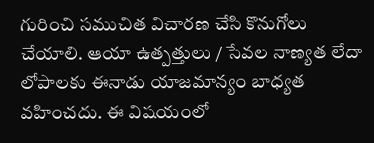గురించి సముచిత విచారణ చేసి కొనుగోలు చేయాలి. ఆయా ఉత్పత్తులు / సేవల నాణ్యత లేదా లోపాలకు ఈనాడు యాజమాన్యం బాధ్యత వహించదు. ఈ విషయంలో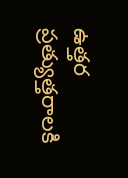ఉత్తర ప్రత్యుత్తరాలకి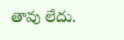తావు లేదు.